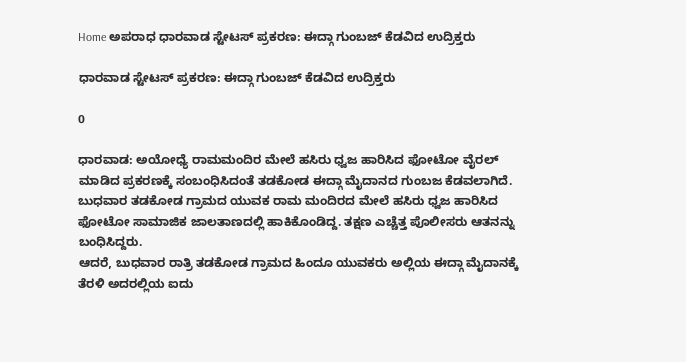Home ಅಪರಾಧ ಧಾರವಾಡ ಸ್ಟೇಟಸ್ ಪ್ರಕರಣ: ಈದ್ಗಾ ಗುಂಬಜ್ ಕೆಡವಿದ ಉದ್ರಿಕ್ತರು

ಧಾರವಾಡ ಸ್ಟೇಟಸ್ ಪ್ರಕರಣ: ಈದ್ಗಾ ಗುಂಬಜ್ ಕೆಡವಿದ ಉದ್ರಿಕ್ತರು

0

ಧಾರವಾಡ: ಅಯೋಧ್ಯೆ ರಾಮಮಂದಿರ ಮೇಲೆ‌ ಹಸಿರು ಧ್ವಜ ಹಾರಿಸಿದ ಫೋಟೋ ವೈರಲ್ ಮಾಡಿದ ಪ್ರಕರಣಕ್ಕೆ ಸಂಬಂಧಿಸಿದಂತೆ ತಡಕೋಡ ಈದ್ಗಾ ಮೈದಾನದ ಗುಂಬಜ ಕೆಡವಲಾಗಿದೆ.
ಬುಧವಾರ ತಡಕೋಡ ಗ್ರಾಮದ ಯುವಕ ರಾಮ ಮಂದಿರದ ಮೇಲೆ ಹಸಿರು ಧ್ವಜ ಹಾರಿಸಿದ ಫೋಟೋ ಸಾಮಾಜಿಕ ಜಾಲತಾಣದಲ್ಲಿ ಹಾಕಿಕೊಂಡಿದ್ದ. ತಕ್ಷಣ ಎಚ್ಚೆತ್ತ ಪೊಲೀಸರು ಆತನನ್ನು ಬಂಧಿಸಿದ್ದರು.
ಆದರೆ, ಬುಧವಾರ‌ ರಾತ್ರಿ‌ ತಡಕೋಡ ಗ್ರಾಮದ ಹಿಂದೂ ಯುವಕರು ಅಲ್ಲಿಯ ಈದ್ಗಾ ಮೈದಾನಕ್ಕೆ‌ ತೆರಳಿ ಅದರಲ್ಲಿಯ ಐದು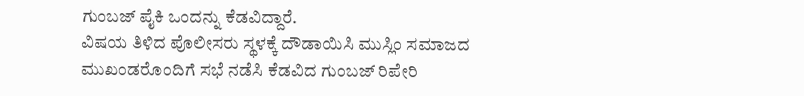ಗುಂಬಜ್ ಪೈಕಿ ಒಂದನ್ನು ಕೆಡವಿದ್ದಾರೆ.
ವಿಷಯ ತಿಳಿದ ಪೊಲೀಸರು ಸ್ಥಳಕ್ಕೆ ದೌಡಾಯಿಸಿ ಮುಸ್ಲಿಂ ಸಮಾಜದ ಮುಖಂಡರೊಂದಿಗೆ ಸಭೆ ನಡೆಸಿ ಕೆಡವಿದ ಗುಂಬಜ್ ರಿಪೇರಿ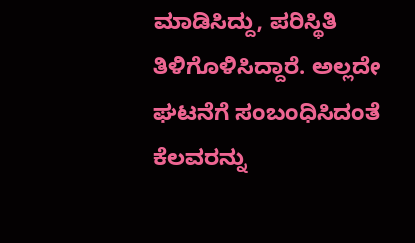ಮಾಡಿಸಿದ್ದು, ಪರಿಸ್ಥಿತಿ ತಿಳಿಗೊಳಿಸಿದ್ದಾರೆ. ಅಲ್ಲದೇ ಘಟನೆಗೆ ಸಂಬಂಧಿಸಿದಂತೆ ಕೆಲವರನ್ನು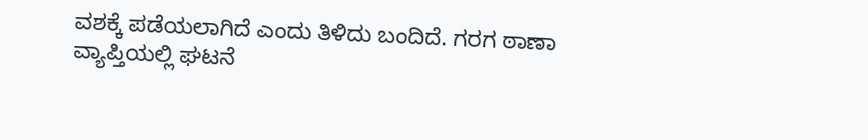ವಶಕ್ಕೆ ಪಡೆಯಲಾಗಿದೆ ಎಂದು ತಿಳಿದು ಬಂದಿದೆ. ಗರಗ ಠಾಣಾ ವ್ಯಾಪ್ತಿಯಲ್ಲಿ ಘಟನೆ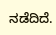ನಡೆದಿದೆ.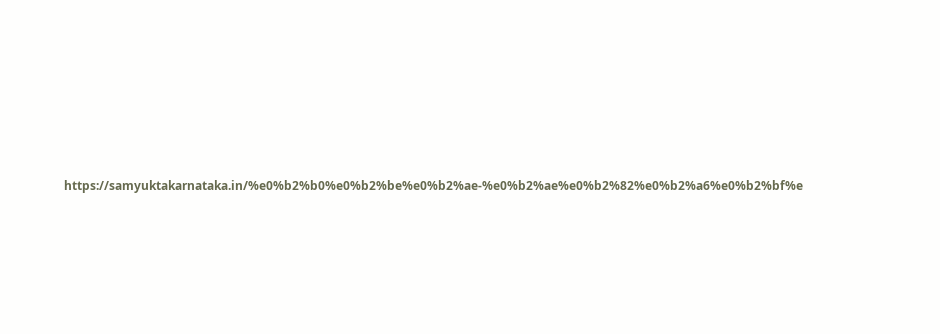https://samyuktakarnataka.in/%e0%b2%b0%e0%b2%be%e0%b2%ae-%e0%b2%ae%e0%b2%82%e0%b2%a6%e0%b2%bf%e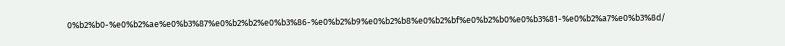0%b2%b0-%e0%b2%ae%e0%b3%87%e0%b2%b2%e0%b3%86-%e0%b2%b9%e0%b2%b8%e0%b2%bf%e0%b2%b0%e0%b3%81-%e0%b2%a7%e0%b3%8d/